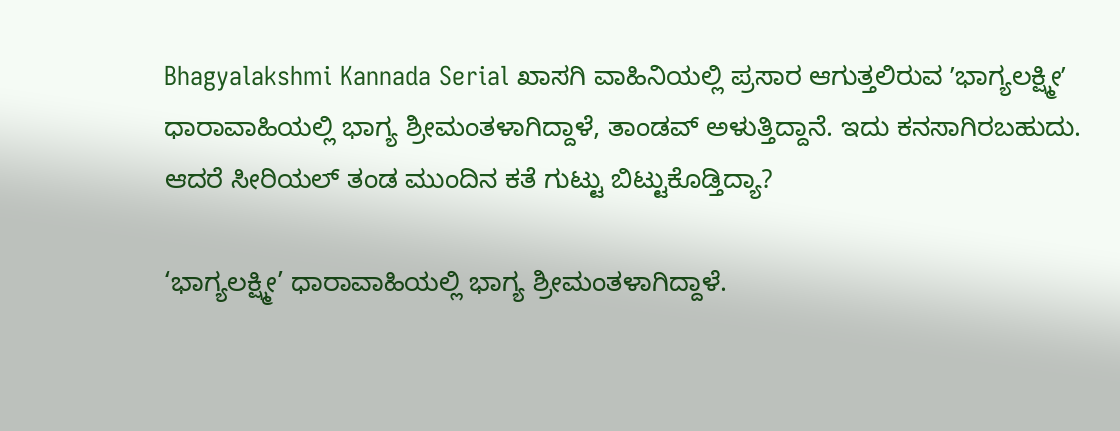Bhagyalakshmi Kannada Serial ಖಾಸಗಿ ವಾಹಿನಿಯಲ್ಲಿ ಪ್ರಸಾರ ಆಗುತ್ತಲಿರುವ ʼಭಾಗ್ಯಲಕ್ಷ್ಮೀʼ ಧಾರಾವಾಹಿಯಲ್ಲಿ ಭಾಗ್ಯ ಶ್ರೀಮಂತಳಾಗಿದ್ದಾಳೆ, ತಾಂಡವ್‌ ಅಳುತ್ತಿದ್ದಾನೆ. ಇದು ಕನಸಾಗಿರಬಹುದು. ಆದರೆ ಸೀರಿಯಲ್‌ ತಂಡ ಮುಂದಿನ ಕತೆ ಗುಟ್ಟು ಬಿಟ್ಟುಕೊಡ್ತಿದ್ಯಾ?

‘ಭಾಗ್ಯಲಕ್ಷ್ಮೀ’ ಧಾರಾವಾಹಿಯಲ್ಲಿ ಭಾಗ್ಯ ಶ್ರೀಮಂತಳಾಗಿದ್ದಾಳೆ.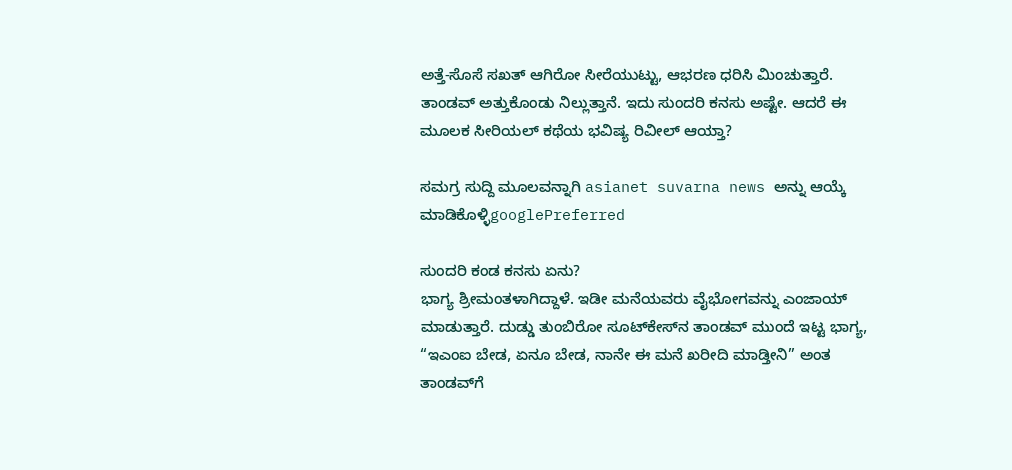ಅತ್ತೆ-ಸೊಸೆ ಸಖತ್‌ ಆಗಿರೋ ಸೀರೆಯುಟ್ಟು, ಆಭರಣ ಧರಿಸಿ ಮಿಂಚುತ್ತಾರೆ. ತಾಂಡವ್‌ ಅತ್ತುಕೊಂಡು ನಿಲ್ಲುತ್ತಾನೆ. ಇದು ಸುಂದರಿ ಕನಸು ಅಷ್ಟೇ. ಆದರೆ ಈ ಮೂಲಕ ಸೀರಿಯಲ್‌ ಕಥೆಯ ಭವಿಷ್ಯ ರಿವೀಲ್‌ ಆಯ್ತಾ?

ಸಮಗ್ರ ಸುದ್ದಿ ಮೂಲವನ್ನಾಗಿ asianet suvarna news ಅನ್ನು ಆಯ್ಕೆ ಮಾಡಿಕೊಳ್ಳಿgooglePreferred

ಸುಂದರಿ ಕಂಡ ಕನಸು ಏನು?
ಭಾಗ್ಯ ಶ್ರೀಮಂತಳಾಗಿದ್ದಾಳೆ. ಇಡೀ ಮನೆಯವರು ವೈಭೋಗವನ್ನು ಎಂಜಾಯ್‌ ಮಾಡುತ್ತಾರೆ. ದುಡ್ಡು ತುಂಬಿರೋ ಸೂಟ್‌ಕೇಸ್‌ನ ತಾಂಡವ್‌ ಮುಂದೆ ಇಟ್ಟ ಭಾಗ್ಯ, “ಇಎಂಐ ಬೇಡ, ಏನೂ ಬೇಡ, ನಾನೇ ಈ ಮನೆ ಖರೀದಿ ಮಾಡ್ತೀನಿ” ಅಂತ ತಾಂಡವ್‌ಗೆ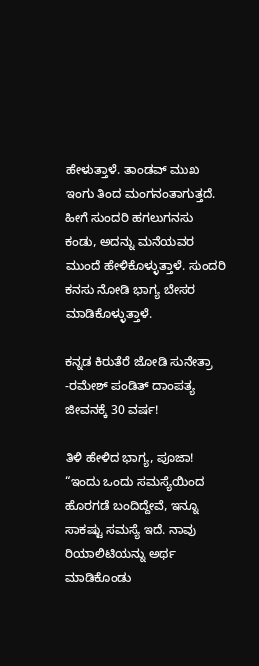ಹೇಳುತ್ತಾಳೆ. ತಾಂಡವ್‌ ಮುಖ ಇಂಗು ತಿಂದ ಮಂಗನಂತಾಗುತ್ತದೆ. ಹೀಗೆ ಸುಂದರಿ ಹಗಲುಗನಸು ಕಂಡು, ಅದನ್ನು ಮನೆಯವರ ಮುಂದೆ ಹೇಳಿಕೊಳ್ಳುತ್ತಾಳೆ. ಸುಂದರಿ ಕನಸು ನೋಡಿ ಭಾಗ್ಯ ಬೇಸರ ಮಾಡಿಕೊಳ್ಳುತ್ತಾಳೆ.

ಕನ್ನಡ ಕಿರುತೆರೆ ಜೋಡಿ ಸುನೇತ್ರಾ -ರಮೇಶ್ ಪಂಡಿತ್ ದಾಂಪತ್ಯ ಜೀವನಕ್ಕೆ 30 ವರ್ಷ!

ತಿಳಿ ಹೇಳಿದ ಭಾಗ್ಯ, ಪೂಜಾ!
“ಇಂದು ಒಂದು ಸಮಸ್ಯೆಯಿಂದ ಹೊರಗಡೆ ಬಂದಿದ್ದೇವೆ, ಇನ್ನೂ ಸಾಕಷ್ಟು ಸಮಸ್ಯೆ ಇದೆ. ನಾವು ರಿಯಾಲಿಟಿಯನ್ನು ಅರ್ಥ ಮಾಡಿಕೊಂಡು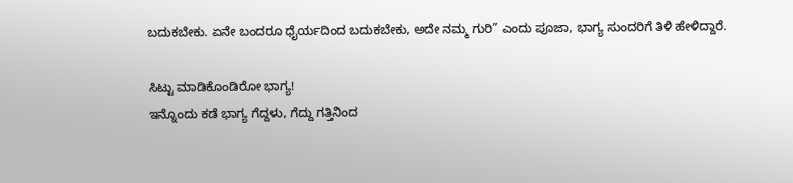ಬದುಕಬೇಕು. ಏನೇ ಬಂದರೂ ಧೈರ್ಯದಿಂದ ಬದುಕಬೇಕು, ಅದೇ ನಮ್ಮ ಗುರಿ” ಎಂದು ಪೂಜಾ, ಭಾಗ್ಯ ಸುಂದರಿಗೆ ತಿಳಿ ಹೇಳಿದ್ದಾರೆ.

ಸಿಟ್ಟು ಮಾಡಿಕೊಂಡಿರೋ ಭಾಗ್ಯ!
ಇನ್ನೊಂದು ಕಡೆ ಭಾಗ್ಯ ಗೆದ್ದಳು, ಗೆದ್ದು ಗತ್ತಿನಿಂದ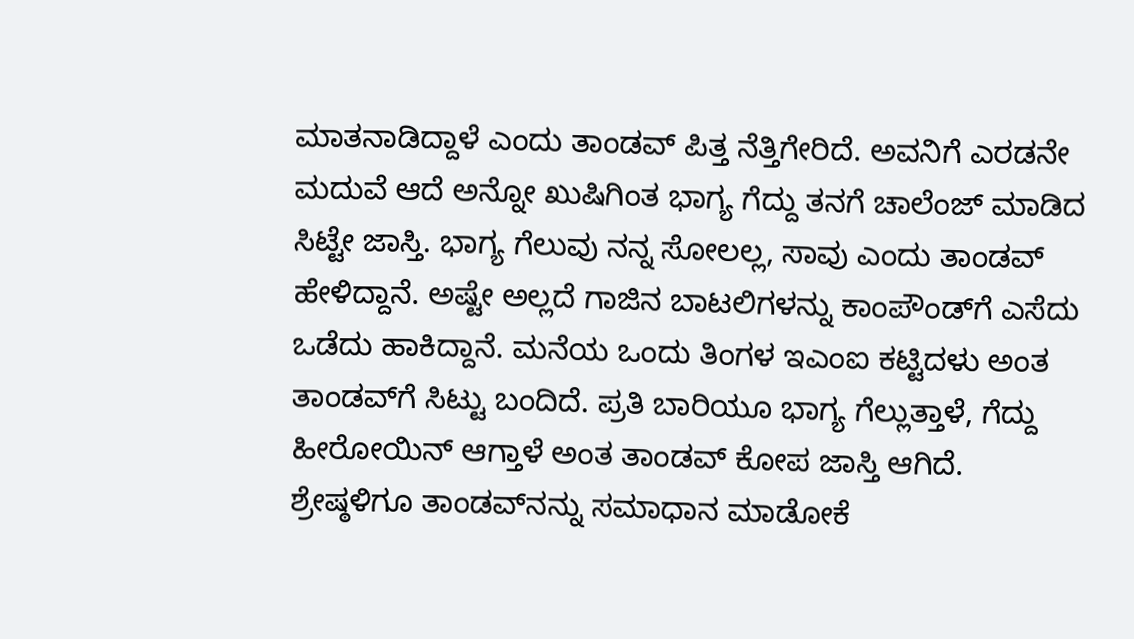ಮಾತನಾಡಿದ್ದಾಳೆ ಎಂದು ತಾಂಡವ್‌ ಪಿತ್ತ ನೆತ್ತಿಗೇರಿದೆ. ಅವನಿಗೆ ಎರಡನೇ ಮದುವೆ ಆದೆ ಅನ್ನೋ ಖುಷಿಗಿಂತ ಭಾಗ್ಯ ಗೆದ್ದು ತನಗೆ ಚಾಲೆಂಜ್‌ ಮಾಡಿದ ಸಿಟ್ಟೇ ಜಾಸ್ತಿ. ಭಾಗ್ಯ ಗೆಲುವು ನನ್ನ ಸೋಲಲ್ಲ, ಸಾವು ಎಂದು ತಾಂಡವ್‌ ಹೇಳಿದ್ದಾನೆ. ಅಷ್ಟೇ ಅಲ್ಲದೆ ಗಾಜಿನ ಬಾಟಲಿಗಳನ್ನು ಕಾಂಪೌಂಡ್‌ಗೆ ಎಸೆದು ಒಡೆದು ಹಾಕಿದ್ದಾನೆ. ಮನೆಯ ಒಂದು ತಿಂಗಳ ಇಎಂಐ ಕಟ್ಟಿದಳು ಅಂತ ತಾಂಡವ್‌ಗೆ ಸಿಟ್ಟು ಬಂದಿದೆ. ಪ್ರತಿ ಬಾರಿಯೂ ಭಾಗ್ಯ ಗೆಲ್ಲುತ್ತಾಳೆ, ಗೆದ್ದು ಹೀರೋಯಿನ್‌ ಆಗ್ತಾಳೆ ಅಂತ ತಾಂಡವ್‌ ಕೋಪ ಜಾಸ್ತಿ ಆಗಿದೆ. ಶ್ರೇಷ್ಠಳಿಗೂ ತಾಂಡವ್‌ನನ್ನು ಸಮಾಧಾನ ಮಾಡೋಕೆ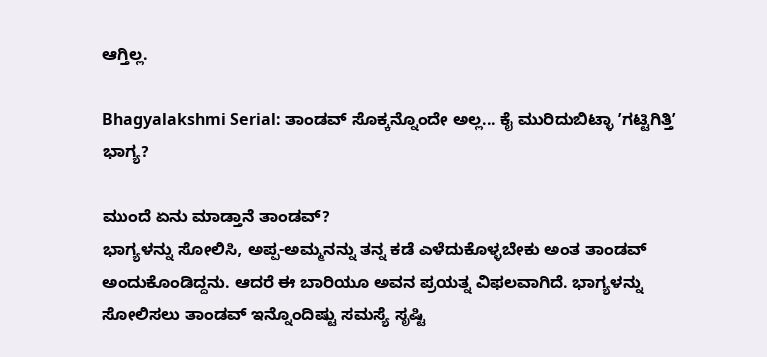ಆಗ್ತಿಲ್ಲ.

Bhagyalakshmi Serial: ತಾಂಡವ್‌ ಸೊಕ್ಕನ್ನೊಂದೇ ಅಲ್ಲ... ಕೈ ಮುರಿದುಬಿಟ್ಳಾ ʼಗಟ್ಟಿಗಿತ್ತಿʼ ಭಾಗ್ಯ?

ಮುಂದೆ ಏನು ಮಾಡ್ತಾನೆ ತಾಂಡವ್‌?
ಭಾಗ್ಯಳನ್ನು ಸೋಲಿಸಿ, ಅಪ್ಪ-ಅಮ್ಮನನ್ನು ತನ್ನ ಕಡೆ ಎಳೆದುಕೊಳ್ಳಬೇಕು ಅಂತ ತಾಂಡವ್‌ ಅಂದುಕೊಂಡಿದ್ದನು. ಆದರೆ ಈ ಬಾರಿಯೂ ಅವನ ಪ್ರಯತ್ನ ವಿಫಲವಾಗಿದೆ. ಭಾಗ್ಯಳನ್ನು ಸೋಲಿಸಲು ತಾಂಡವ್‌ ಇನ್ನೊಂದಿಷ್ಟು ಸಮಸ್ಯೆ ಸೃಷ್ಟಿ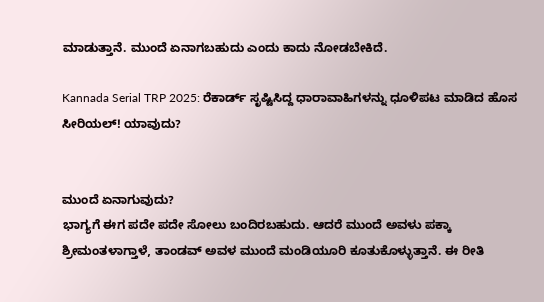ಮಾಡುತ್ತಾನೆ. ಮುಂದೆ ಏನಾಗಬಹುದು ಎಂದು ಕಾದು ನೋಡಬೇಕಿದೆ.

Kannada Serial TRP 2025: ರೆಕಾರ್ಡ್‌ ಸೃಷ್ಟಿಸಿದ್ದ ಧಾರಾವಾಹಿಗಳನ್ನು ಧೂಳಿಪಟ ಮಾಡಿದ ಹೊಸ ಸೀರಿಯಲ್! ಯಾವುದು?


ಮುಂದೆ ಏನಾಗುವುದು?
ಭಾಗ್ಯಗೆ ಈಗ ಪದೇ ಪದೇ ಸೋಲು ಬಂದಿರಬಹುದು. ಆದರೆ ಮುಂದೆ ಅವಳು ಪಕ್ಕಾ ಶ್ರೀಮಂತಳಾಗ್ತಾಳೆ, ತಾಂಡವ್‌ ಅವಳ ಮುಂದೆ ಮಂಡಿಯೂರಿ ಕೂತುಕೊಳ್ಳುತ್ತಾನೆ. ಈ ರೀತಿ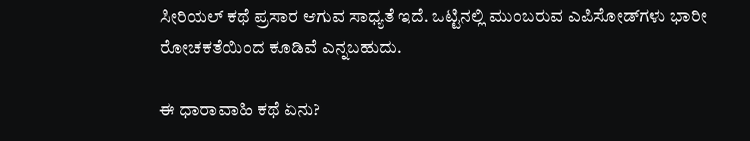ಸೀರಿಯಲ್‌ ಕಥೆ ಪ್ರಸಾರ ಆಗುವ ಸಾಧ್ಯತೆ ಇದೆ. ಒಟ್ಟಿನಲ್ಲಿ ಮುಂಬರುವ ಎಪಿಸೋಡ್‌ಗಳು ಭಾರೀ ರೋಚಕತೆಯಿಂದ ಕೂಡಿವೆ ಎನ್ನಬಹುದು.

ಈ ಧಾರಾವಾಹಿ ಕಥೆ ಏನು?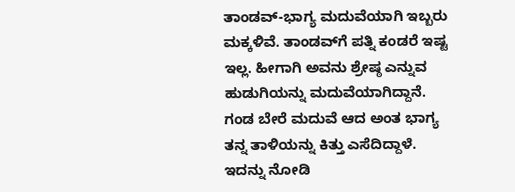ತಾಂಡವ್-ಭಾಗ್ಯ ಮದುವೆಯಾಗಿ ಇಬ್ಬರು ಮಕ್ಕಳಿವೆ. ತಾಂಡವ್‌ಗೆ ಪತ್ನಿ ಕಂಡರೆ ಇಷ್ಟ ಇಲ್ಲ. ಹೀಗಾಗಿ ಅವನು ಶ್ರೇಷ್ಠ ಎನ್ನುವ ಹುಡುಗಿಯನ್ನು ಮದುವೆಯಾಗಿದ್ದಾನೆ. ಗಂಡ ಬೇರೆ ಮದುವೆ ಆದ ಅಂತ ಭಾಗ್ಯ ತನ್ನ ತಾಳಿಯನ್ನು ಕಿತ್ತು ಎಸೆದಿದ್ದಾಳೆ. ಇದನ್ನು ನೋಡಿ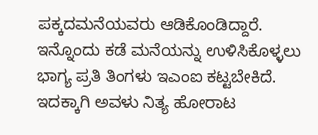ಪಕ್ಕದಮನೆಯವರು ಆಡಿಕೊಂಡಿದ್ದಾರೆ. ಇನ್ನೊಂದು ಕಡೆ ಮನೆಯನ್ನು ಉಳಿಸಿಕೊಳ್ಳಲು ಭಾಗ್ಯ ಪ್ರತಿ ತಿಂಗಳು ಇಎಂಐ ಕಟ್ಟಬೇಕಿದೆ. ಇದಕ್ಕಾಗಿ ಅವಳು ನಿತ್ಯ ಹೋರಾಟ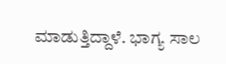ಮಾಡುತ್ತಿದ್ದಾಳೆ. ಭಾಗ್ಯ ಸಾಲ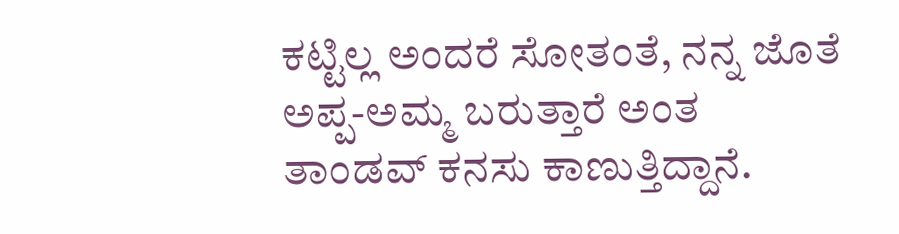ಕಟ್ಟಿಲ್ಲ ಅಂದರೆ ಸೋತಂತೆ, ನನ್ನ ಜೊತೆ ಅಪ್ಪ-ಅಮ್ಮ ಬರುತ್ತಾರೆ ಅಂತ ತಾಂಡವ್‌ ಕನಸು ಕಾಣುತ್ತಿದ್ದಾನೆ.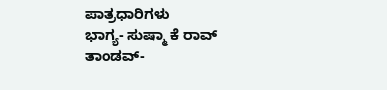ಪಾತ್ರಧಾರಿಗಳು
ಭಾಗ್ಯ- ಸುಷ್ಮಾ ಕೆ ರಾವ್‌
ತಾಂಡವ್-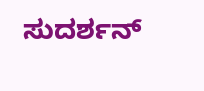ಸುದರ್ಶನ್‌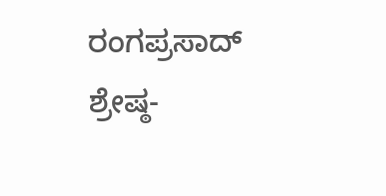ರಂಗಪ್ರಸಾದ್‌
ಶ್ರೇಷ್ಠ-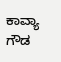ಕಾವ್ಯಾ ಗೌಡ